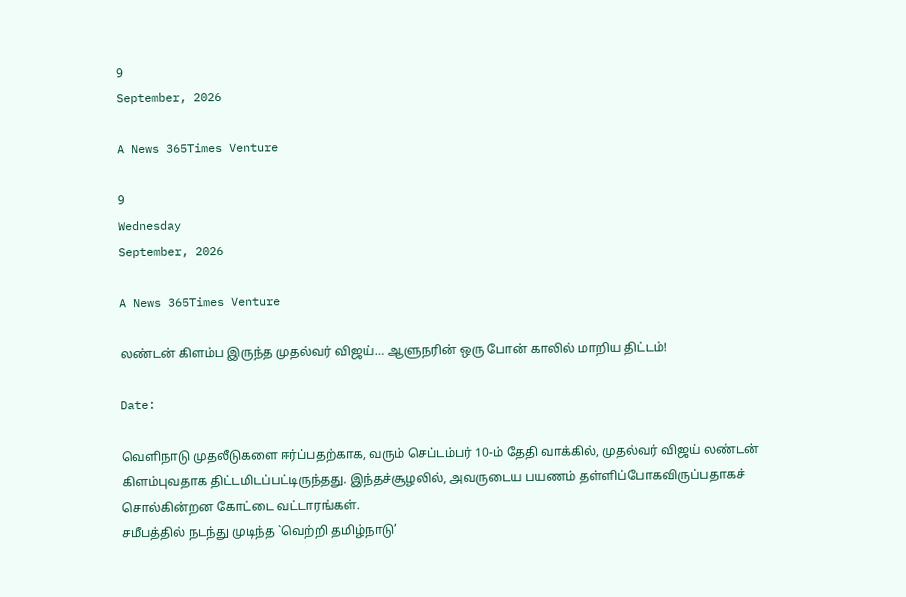9
September, 2026

A News 365Times Venture

9
Wednesday
September, 2026

A News 365Times Venture

லண்டன் கிளம்ப இருந்த முதல்வர் விஜய்… ஆளுநரின் ஒரு போன் காலில் மாறிய திட்டம்!

Date:

வெளிநாடு முதலீடுகளை ஈர்ப்பதற்காக, வரும் செப்டம்பர் 10-ம் தேதி வாக்கில், முதல்வர் விஜய் லண்டன் கிளம்புவதாக திட்டமிடப்பட்டிருந்தது. இந்தச்சூழலில், அவருடைய பயணம் தள்ளிப்போகவிருப்பதாகச் சொல்கின்றன கோட்டை வட்டாரங்கள்.
சமீபத்தில் நடந்து முடிந்த `வெற்றி தமிழ்நாடு’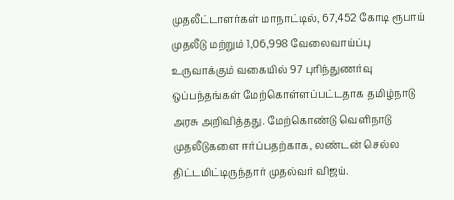முதலீட்டாளர்கள் மாநாட்டில், 67,452 கோடி ரூபாய் முதலீடு மற்றும் 1,06,998 வேலைவாய்ப்பு உருவாக்கும் வகையில் 97 புரிந்துணர்வு ஒப்பந்தங்கள் மேற்கொள்ளப்பட்டதாக தமிழ்நாடு அரசு அறிவித்தது. மேற்கொண்டு வெளிநாடு முதலீடுகளை ஈர்ப்பதற்காக, லண்டன் செல்ல திட்டமிட்டிருந்தார் முதல்வர் விஜய்.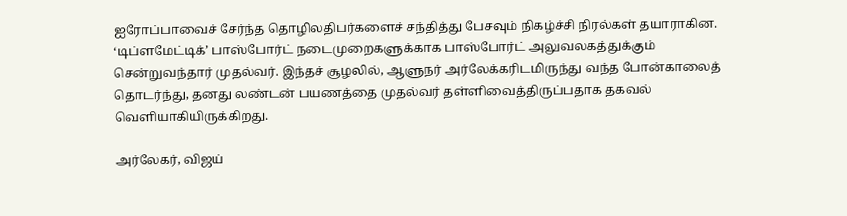ஐரோப்பாவைச் சேர்ந்த தொழிலதிபர்களைச் சந்தித்து பேசவும் நிகழ்ச்சி நிரல்கள் தயாராகின. ‘டிப்ளமேட்டிக்’ பாஸ்போர்ட் நடைமுறைகளுக்காக பாஸ்போர்ட் அலுவலகத்துக்கும் சென்றுவந்தார் முதல்வர். இந்தச் சூழலில், ஆளுநர் அர்லேக்கரிடமிருந்து வந்த போன்காலைத் தொடர்ந்து, தனது லண்டன் பயணத்தை முதல்வர் தள்ளிவைத்திருப்பதாக தகவல் வெளியாகியிருக்கிறது.

அர்லேகர், விஜய்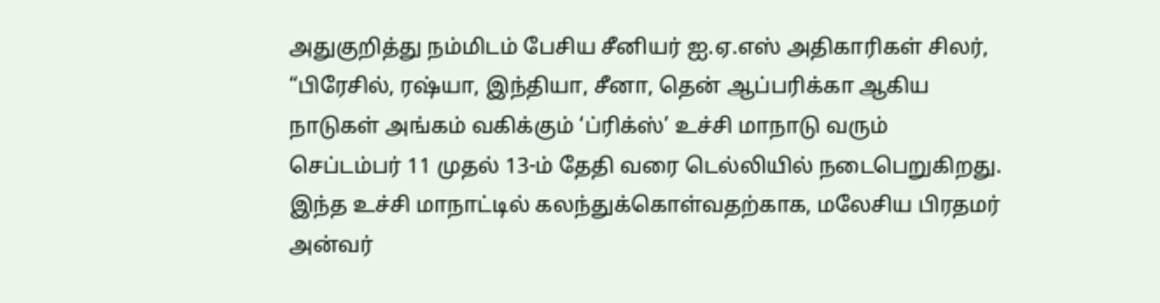அதுகுறித்து நம்மிடம் பேசிய சீனியர் ஐ.ஏ.எஸ் அதிகாரிகள் சிலர், “பிரேசில், ரஷ்யா, இந்தியா, சீனா, தென் ஆப்பரிக்கா ஆகிய நாடுகள் அங்கம் வகிக்கும் ‘ப்ரிக்ஸ்’ உச்சி மாநாடு வரும் செப்டம்பர் 11 முதல் 13-ம் தேதி வரை டெல்லியில் நடைபெறுகிறது. இந்த உச்சி மாநாட்டில் கலந்துக்கொள்வதற்காக, மலேசிய பிரதமர் அன்வர்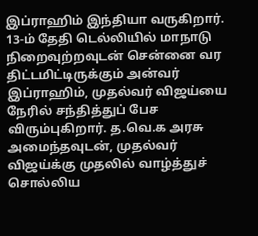இப்ராஹிம் இந்தியா வருகிறார். 13-ம் தேதி டெல்லியில் மாநாடு நிறைவுற்றவுடன் சென்னை வர திட்டமிட்டிருக்கும் அன்வர் இப்ராஹிம், முதல்வர் விஜய்யை நேரில் சந்தித்துப் பேச விரும்புகிறார். த.வெ.க அரசு அமைந்தவுடன், முதல்வர் விஜய்க்கு முதலில் வாழ்த்துச் சொல்லிய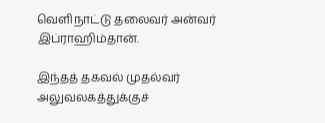வெளிநாட்டு தலைவர் அன்வர் இப்ராஹிம்தான்.

இந்தத் தகவல் முதல்வர் அலுவலகத்துக்குச்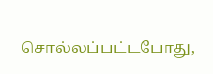சொல்லப்பட்டபோது,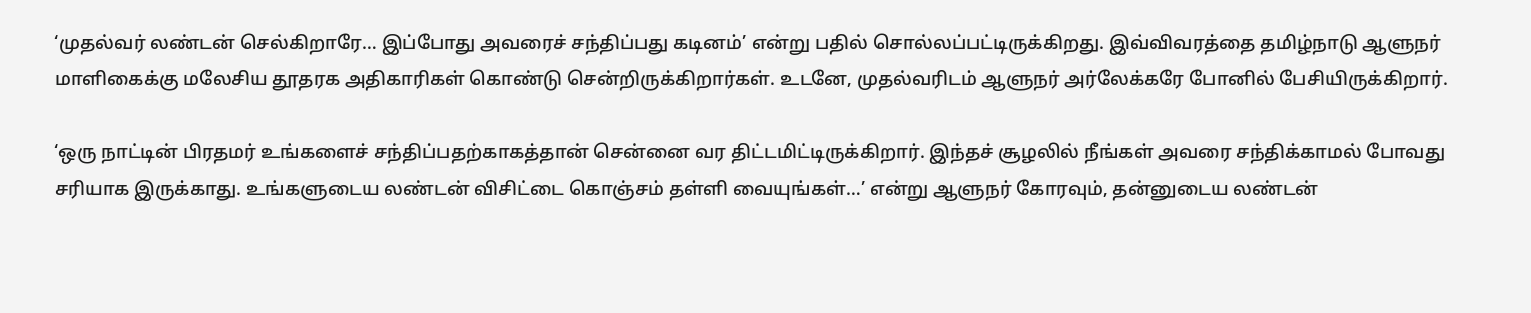‘முதல்வர் லண்டன் செல்கிறாரே… இப்போது அவரைச் சந்திப்பது கடினம்’ என்று பதில் சொல்லப்பட்டிருக்கிறது. இவ்விவரத்தை தமிழ்நாடு ஆளுநர் மாளிகைக்கு மலேசிய தூதரக அதிகாரிகள் கொண்டு சென்றிருக்கிறார்கள். உடனே, முதல்வரிடம் ஆளுநர் அர்லேக்கரே போனில் பேசியிருக்கிறார்.

‘ஒரு நாட்டின் பிரதமர் உங்களைச் சந்திப்பதற்காகத்தான் சென்னை வர திட்டமிட்டிருக்கிறார். இந்தச் சூழலில் நீங்கள் அவரை சந்திக்காமல் போவது சரியாக இருக்காது. உங்களுடைய லண்டன் விசிட்டை கொஞ்சம் தள்ளி வையுங்கள்…’ என்று ஆளுநர் கோரவும், தன்னுடைய லண்டன்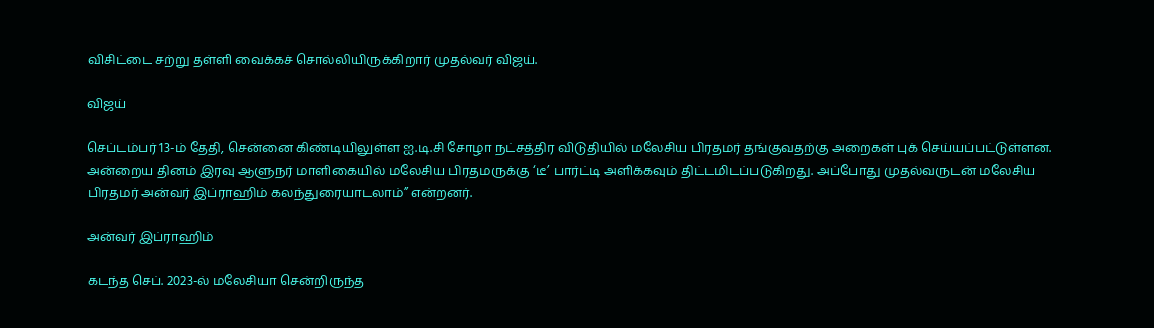விசிட்டை சற்று தள்ளி வைக்கச் சொல்லியிருக்கிறார் முதல்வர் விஜய்.

விஜய்

செப்டம்பர் 13-ம் தேதி, சென்னை கிண்டியிலுள்ள ஐ.டி.சி சோழா நட்சத்திர விடுதியில் மலேசிய பிரதமர் தங்குவதற்கு அறைகள் புக் செய்யப்பட்டுள்ளன. அன்றைய தினம் இரவு ஆளுநர் மாளிகையில் மலேசிய பிரதமருக்கு ‘டீ’ பார்ட்டி அளிக்கவும் திட்டமிடப்படுகிறது. அப்போது முதல்வருடன் மலேசிய பிரதமர் அன்வர் இப்ராஹிம் கலந்துரையாடலாம்” என்றனர்.

அன்வர் இப்ராஹிம்

கடந்த செப். 2023-ல் மலேசியா சென்றிருந்த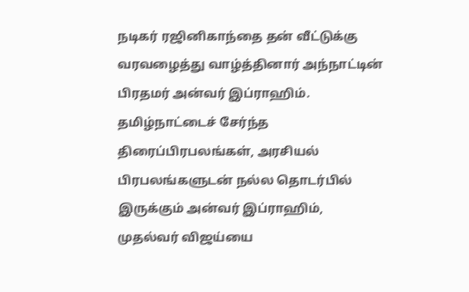நடிகர் ரஜினிகாந்தை தன் வீட்டுக்கு வரவழைத்து வாழ்த்தினார் அந்நாட்டின் பிரதமர் அன்வர் இப்ராஹிம். தமிழ்நாட்டைச் சேர்ந்த திரைப்பிரபலங்கள், அரசியல் பிரபலங்களுடன் நல்ல தொடர்பில் இருக்கும் அன்வர் இப்ராஹிம், முதல்வர் விஜய்யை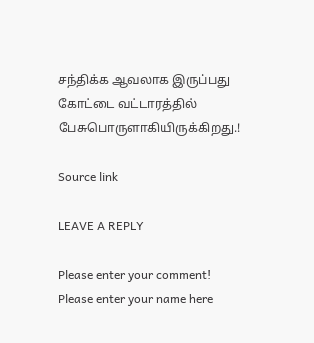சந்திக்க ஆவலாக இருப்பது கோட்டை வட்டாரத்தில் பேசுபொருளாகியிருக்கிறது.!

Source link

LEAVE A REPLY

Please enter your comment!
Please enter your name here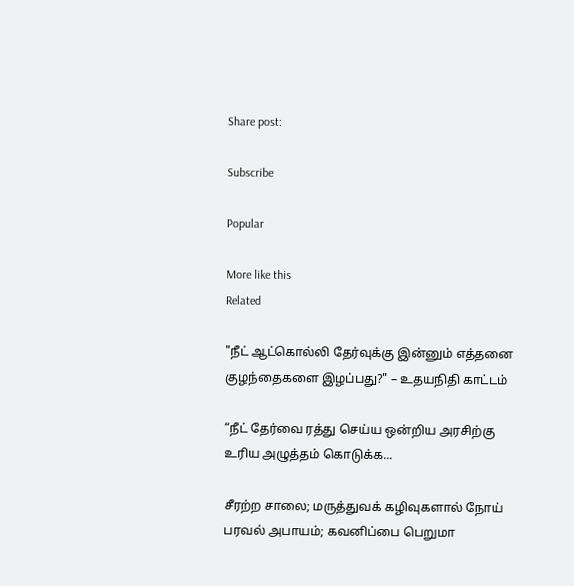Share post:

Subscribe

Popular

More like this
Related

"நீட் ஆட்கொல்லி தேர்வுக்கு இன்னும் எத்தனை குழந்தைகளை இழப்பது?" – உதயநிதி காட்டம்

“நீட் தேர்வை ரத்து செய்ய ஒன்றிய அரசிற்கு உரிய அழுத்தம் கொடுக்க...

சீரற்ற சாலை; மருத்துவக் கழிவுகளால் நோய் பரவல் அபாயம்; கவனிப்பை பெறுமா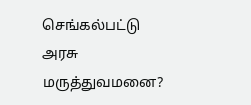செங்கல்பட்டு அரசு மருத்துவமனை?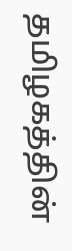தமிழகத்தின்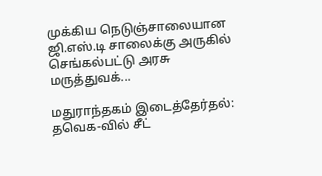முக்கிய நெடுஞ்சாலையான ஜி.எஸ்.டி சாலைக்கு அருகில் செங்கல்பட்டு அரசு மருத்துவக்...

மதுராந்தகம் இடைத்தேர்தல்: தவெக-வில் சீட்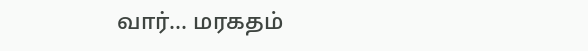வார்… மரகதம்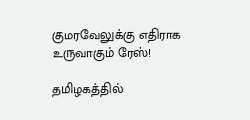குமரவேலுக்கு எதிராக உருவாகும் ரேஸ்!

தமிழகத்தில்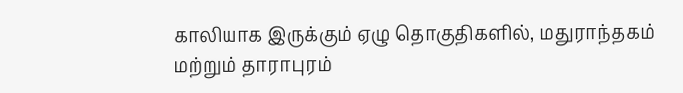காலியாக இருக்கும் ஏழு தொகுதிகளில், மதுராந்தகம் மற்றும் தாராபுரம்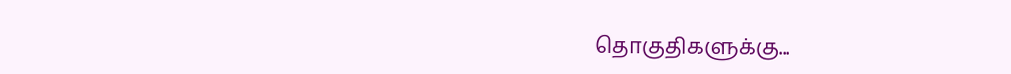தொகுதிகளுக்கு...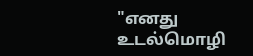"எனது உடல்மொழி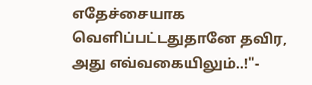எதேச்சையாக வெளிப்பட்டதுதானே தவிர, அது எவ்வகையிலும்..!"-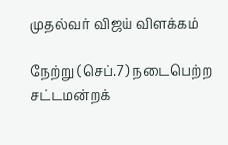முதல்வர் விஜய் விளக்கம்

நேற்று (செப்.7) நடைபெற்ற சட்டமன்றக்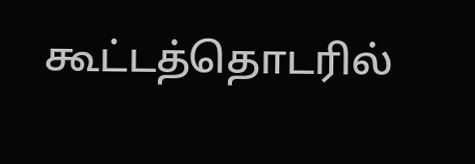கூட்டத்தொடரில்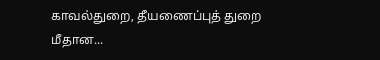காவல்துறை, தீயணைப்புத் துறை மீதான...